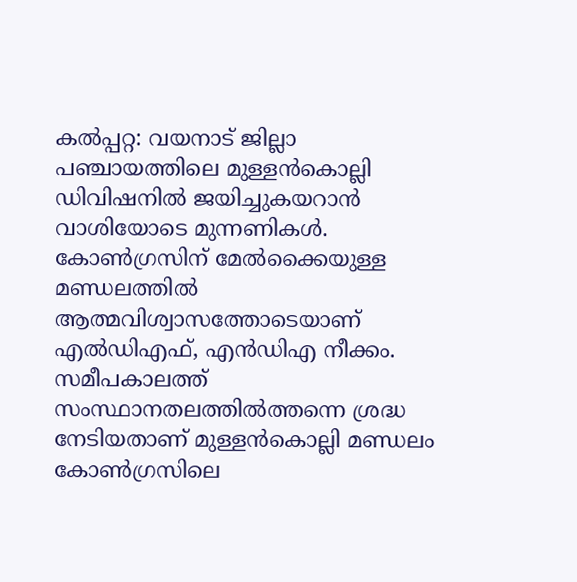കല്‍പ്പറ്റ: വയനാട് ജില്ലാ പഞ്ചായത്തിലെ മുള്ളന്‍കൊല്ലി ഡിവിഷനില്‍ ജയിച്ചുകയറാന്‍ വാശിയോടെ മുന്നണികള്‍. കോണ്‍ഗ്രസിന് മേല്‍ക്കൈയുള്ള മണ്ഡലത്തില്‍ ആത്മവിശ്വാസത്തോടെയാണ് എല്‍ഡിഎഫ്, എന്‍ഡിഎ നീക്കം. സമീപകാലത്ത് സംസ്ഥാനതലത്തില്‍ത്തന്നെ ശ്രദ്ധ നേടിയതാണ് മുള്ളന്‍കൊല്ലി മണ്ഡലം കോണ്‍ഗ്രസിലെ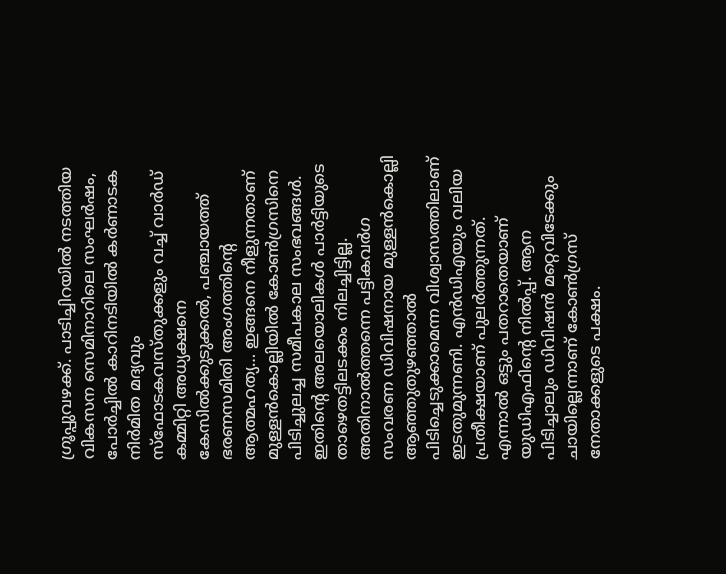ഗ്രൂപ്പുവഴക്ക്. പാടിച്ചിറയില്‍ നടത്തിയ വികസന സെമിനാറിലെ സംഘര്‍ഷം, പോര്‍ച്ചില്‍ കാറിനടിയില്‍ കര്‍ണാടക നിര്‍മിത മദ്യവും സ്‌ഫോടകവസ്തുക്കളും വച്ച് വാര്‍ഡ് കമ്മിറ്റി അധ്യക്ഷനെ കേസില്‍ക്കുടുക്കല്‍, പഞ്ചായത്ത് ഭരണസമിതി അംഗത്തിന്റെ ആത്മഹത്യ… ഇങ്ങനെ നീളുന്നതാണ് മുള്ളന്‍കൊല്ലിയില്‍ കോണ്‍ഗ്രസിനെ പിടിച്ചുലച്ച സമീപകാല സംഭവങ്ങള്‍. ഇതിന്റെ അലയൊലികള്‍ പാര്‍ട്ടിയുടെ താഴെതട്ടിലടക്കം നിലച്ചിട്ടില്ല. അതിനാല്‍ത്തന്നെ പട്ടികവര്‍ഗ സംവരണ ഡിവിഷനായ മുള്ളന്‍കൊല്ലി ആഞ്ഞുതുഴഞ്ഞാല്‍ പിടിച്ചെടുക്കാമെന്ന വിശ്വാസത്തിലാണ് ഇടതുമുന്നണി. എന്‍ഡിഎയും വലിയ പ്രതീക്ഷയാണ് പുലര്‍ത്തുന്നത്. എന്നാല്‍ ഒട്ടും പതറാതെയാണ് യുഡിഎഫിന്റെ നില്‍പ്പ്. ആന പിടിച്ചാലും ഡിവിഷന്‍ മറ്റെവിടേക്കും ചായില്ലെന്നാണ് കോണ്‍ഗ്രസ് നേതാക്കളുടെ പക്ഷം.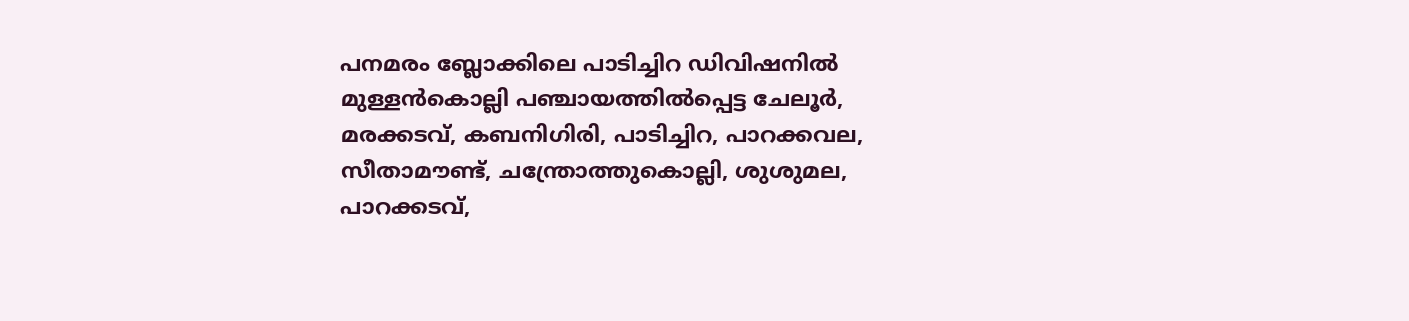പനമരം ബ്ലോക്കിലെ പാടിച്ചിറ ഡിവിഷനില്‍ മുള്ളന്‍കൊല്ലി പഞ്ചായത്തില്‍പ്പെട്ട ചേലൂര്‍, മരക്കടവ്, കബനിഗിരി, പാടിച്ചിറ, പാറക്കവല, സീതാമൗണ്ട്, ചന്ത്രോത്തുകൊല്ലി, ശുശുമല, പാറക്കടവ്,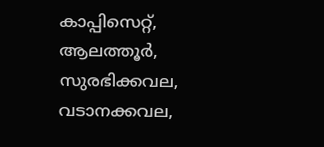കാപ്പിസെറ്റ്, ആലത്തൂര്‍, സുരഭിക്കവല, വടാനക്കവല,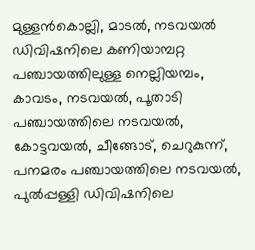മുള്ളന്‍കൊല്ലി, മാടല്‍, നടവയല്‍ ഡിവിഷനിലെ കണിയാമ്പറ്റ പഞ്ചായത്തിലുള്ള നെല്ലിയമ്പം, കാവടം, നടവയല്‍, പൂതാടി പഞ്ചായത്തിലെ നടവയല്‍, കോട്ടവയല്‍, ചീങ്ങോട്, ചെറുകുന്ന്, പനമരം പഞ്ചായത്തിലെ നടവയല്‍, പുല്‍പ്പള്ളി ഡിവിഷനിലെ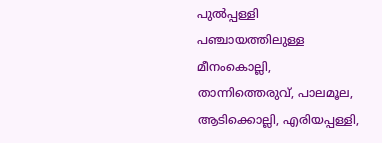പുല്‍പ്പള്ളി പഞ്ചായത്തിലുള്ള മീനംകൊല്ലി, താന്നിത്തെരുവ്, പാലമൂല, ആടിക്കൊല്ലി, എരിയപ്പള്ളി,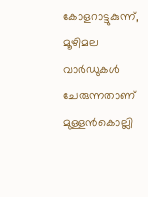കോളറാട്ടുകുന്ന്, മൂഴിമല വാര്‍ഡുകള്‍ ചേരുന്നതാണ് മുള്ളന്‍കൊല്ലി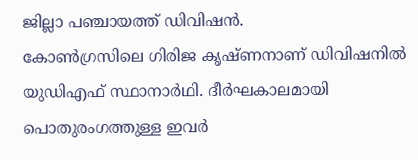ജില്ലാ പഞ്ചായത്ത് ഡിവിഷന്‍.
കോണ്‍ഗ്രസിലെ ഗിരിജ കൃഷ്ണനാണ് ഡിവിഷനില്‍ യുഡിഎഫ് സ്ഥാനാര്‍ഥി. ദീര്‍ഘകാലമായി പൊതുരംഗത്തുള്ള ഇവര്‍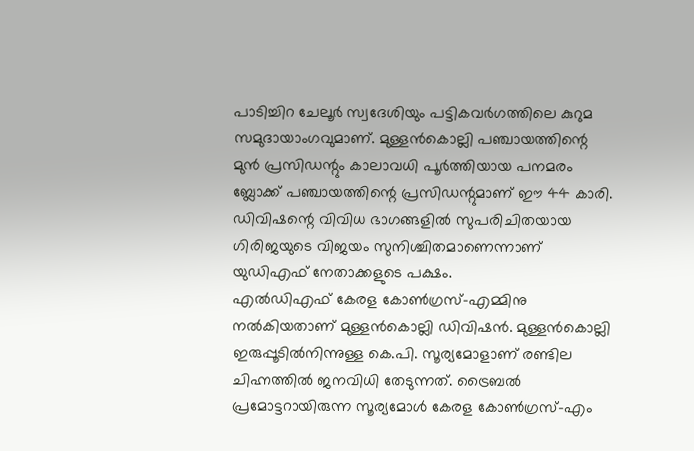പാടിച്ചിറ ചേലൂര്‍ സ്വദേശിയും പട്ടികവര്‍ഗത്തിലെ കുറുമ സമുദായാംഗവുമാണ്. മുള്ളന്‍കൊല്ലി പഞ്ചായത്തിന്റെ മുന്‍ പ്രസിഡന്റും കാലാവധി പൂര്‍ത്തിയായ പനമരം ബ്ലോക്ക് പഞ്ചായത്തിന്റെ പ്രസിഡന്റുമാണ് ഈ 44 കാരി. ഡിവിഷന്റെ വിവിധ ഭാഗങ്ങളില്‍ സുപരിചിതയായ ഗിരിജയുടെ വിജയം സുനിശ്ചിതമാണെന്നാണ് യുഡിഎഫ് നേതാക്കളുടെ പക്ഷം.
എല്‍ഡിഎഫ് കേരള കോണ്‍ഗ്രസ്-എമ്മിനു നല്‍കിയതാണ് മുള്ളന്‍കൊല്ലി ഡിവിഷന്‍. മുള്ളന്‍കൊല്ലി ഇരുപ്പൂടില്‍നിന്നുള്ള കെ.പി. സൂര്യമോളാണ് രണ്ടില ചിഹ്നത്തില്‍ ജനവിധി തേടുന്നത്. ട്രൈബല്‍ പ്രമോട്ടറായിരുന്ന സൂര്യമോള്‍ കേരള കോണ്‍ഗ്രസ്-എം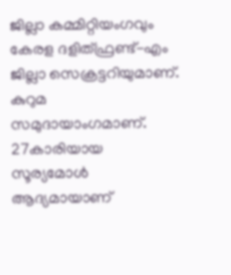ജില്ലാ കമ്മിറ്റിയംഗവും കേരള ദളിത്ഫ്രണ്ട്-എം ജില്ലാ സെക്രട്ടറിയുമാണ്. കുറുമ സമുദായാംഗമാണ്. 27കാരിയായ സൂര്യമോള്‍ ആദ്യമായാണ്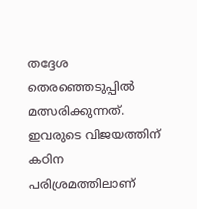തദ്ദേശ തെരഞ്ഞെടുപ്പില്‍ മത്സരിക്കുന്നത്. ഇവരുടെ വിജയത്തിന് കഠിന പരിശ്രമത്തിലാണ്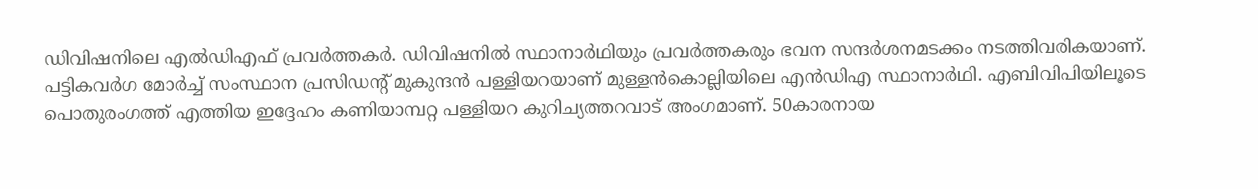ഡിവിഷനിലെ എല്‍ഡിഎഫ് പ്രവര്‍ത്തകര്‍. ഡിവിഷനില്‍ സ്ഥാനാര്‍ഥിയും പ്രവര്‍ത്തകരും ഭവന സന്ദര്‍ശനമടക്കം നടത്തിവരികയാണ്.
പട്ടികവര്‍ഗ മോര്‍ച്ച് സംസ്ഥാന പ്രസിഡന്റ് മുകുന്ദന്‍ പള്ളിയറയാണ് മുള്ളന്‍കൊല്ലിയിലെ എന്‍ഡിഎ സ്ഥാനാര്‍ഥി. എബിവിപിയിലൂടെ പൊതുരംഗത്ത് എത്തിയ ഇദ്ദേഹം കണിയാമ്പറ്റ പള്ളിയറ കുറിച്യത്തറവാട് അംഗമാണ്. 50കാരനായ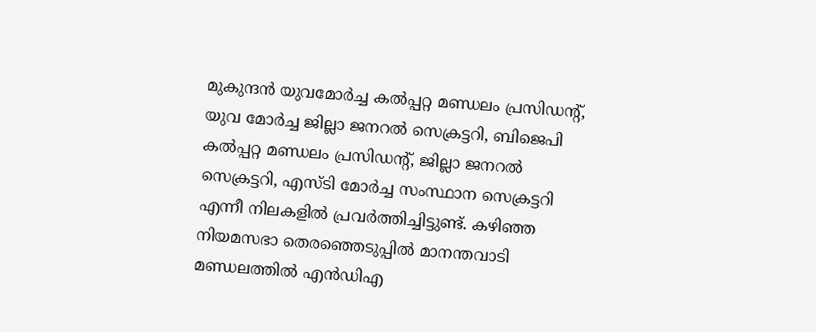മുകുന്ദന്‍ യുവമോര്‍ച്ച കല്‍പ്പറ്റ മണ്ഡലം പ്രസിഡന്റ്, യുവ മോര്‍ച്ച ജില്ലാ ജനറല്‍ സെക്രട്ടറി, ബിജെപി കല്‍പ്പറ്റ മണ്ഡലം പ്രസിഡന്റ്, ജില്ലാ ജനറല്‍ സെക്രട്ടറി, എസ്ടി മോര്‍ച്ച സംസ്ഥാന സെക്രട്ടറി എന്നീ നിലകളില്‍ പ്രവര്‍ത്തിച്ചിട്ടുണ്ട്. കഴിഞ്ഞ നിയമസഭാ തെരഞ്ഞെടുപ്പില്‍ മാനന്തവാടി മണ്ഡലത്തില്‍ എന്‍ഡിഎ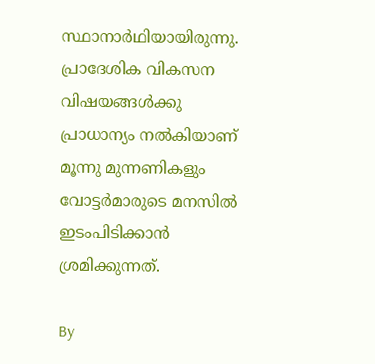സ്ഥാനാര്‍ഥിയായിരുന്നു. പ്രാദേശിക വികസന വിഷയങ്ങള്‍ക്കു പ്രാധാന്യം നല്‍കിയാണ് മൂന്നു മുന്നണികളും വോട്ടര്‍മാരുടെ മനസില്‍ ഇടംപിടിക്കാന്‍ ശ്രമിക്കുന്നത്.

By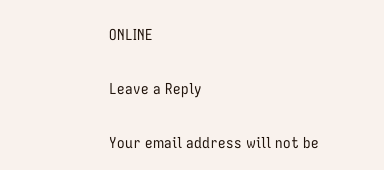ONLINE

Leave a Reply

Your email address will not be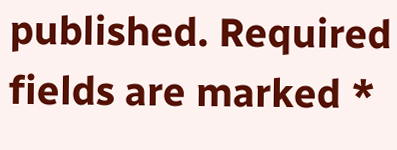published. Required fields are marked *